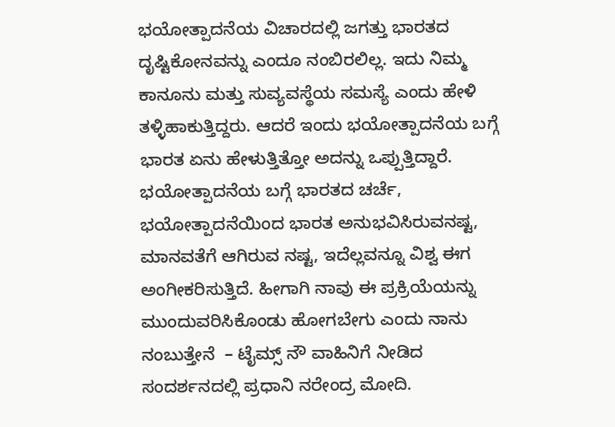ಭಯೋತ್ಪಾದನೆಯ ವಿಚಾರದಲ್ಲಿ ಜಗತ್ತು ಭಾರತದ ದೃಷ್ಟಿಕೋನವನ್ನು ಎಂದೂ ನಂಬಿರಲಿಲ್ಲ. ಇದು ನಿಮ್ಮ ಕಾನೂನು ಮತ್ತು ಸುವ್ಯವಸ್ಥೆಯ ಸಮಸ್ಯೆ ಎಂದು ಹೇಳಿ ತಳ್ಳಿಹಾಕುತ್ತಿದ್ದರು. ಆದರೆ ಇಂದು ಭಯೋತ್ಪಾದನೆಯ ಬಗ್ಗೆ ಭಾರತ ಏನು ಹೇಳುತ್ತಿತ್ತೋ ಅದನ್ನು ಒಪ್ಪುತ್ತಿದ್ದಾರೆ. ಭಯೋತ್ಪಾದನೆಯ ಬಗ್ಗೆ ಭಾರತದ ಚರ್ಚೆ, ಭಯೋತ್ಪಾದನೆಯಿಂದ ಭಾರತ ಅನುಭವಿಸಿರುವನಷ್ಟ, ಮಾನವತೆಗೆ ಆಗಿರುವ ನಷ್ಟ, ಇದೆಲ್ಲವನ್ನೂ ವಿಶ್ವ ಈಗ ಅಂಗೀಕರಿಸುತ್ತಿದೆ. ಹೀಗಾಗಿ ನಾವು ಈ ಪ್ರಕ್ರಿಯೆಯನ್ನು ಮುಂದುವರಿಸಿಕೊಂಡು ಹೋಗಬೇಗು ಎಂದು ನಾನು ನಂಬುತ್ತೇನೆ  – ಟೈಮ್ಸ್ ನೌ ವಾಹಿನಿಗೆ ನೀಡಿದ ಸಂದರ್ಶನದಲ್ಲಿ ಪ್ರಧಾನಿ ನರೇಂದ್ರ ಮೋದಿ.